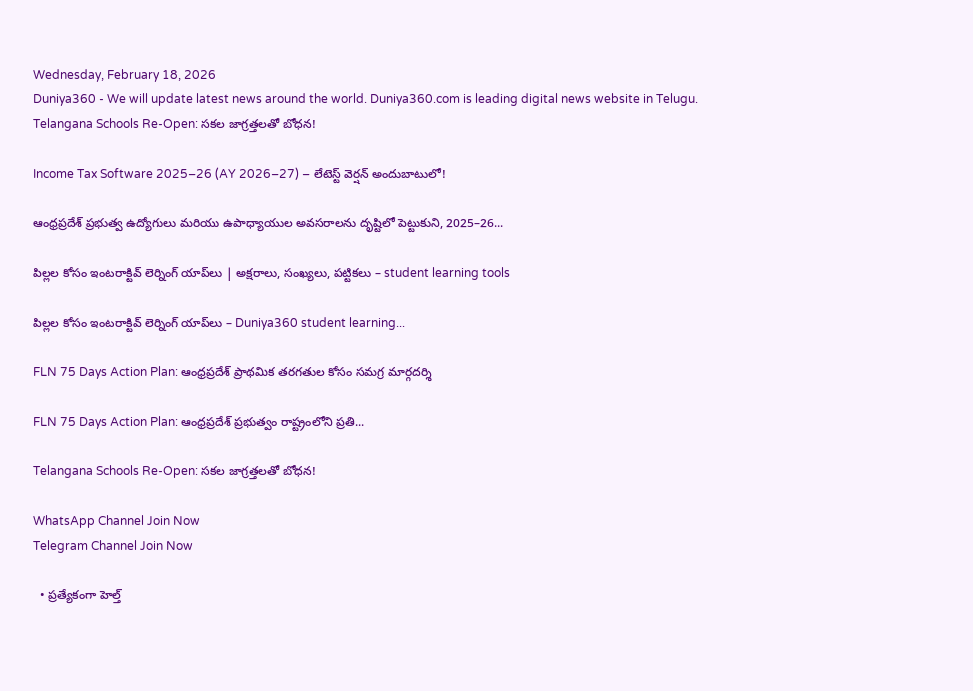Wednesday, February 18, 2026
Duniya360 - We will update latest news around the world. Duniya360.com is leading digital news website in Telugu.
Telangana Schools Re-Open: సకల జాగ్రత్తలతో బోధన!

Income Tax Software 2025–26 (AY 2026–27) – లేటెస్ట్ వెర్షన్ అందుబాటులో!

ఆంధ్రప్రదేశ్ ప్రభుత్వ ఉద్యోగులు మరియు ఉపాధ్యాయుల అవసరాలను దృష్టిలో పెట్టుకుని, 2025–26...

పిల్లల కోసం ఇంటరాక్టివ్ లెర్నింగ్ యాప్‌లు | అక్షరాలు, సంఖ్యలు, పట్టికలు – student learning tools

పిల్లల కోసం ఇంటరాక్టివ్ లెర్నింగ్ యాప్‌లు – Duniya360 student learning...

FLN 75 Days Action Plan: ఆంధ్రప్రదేశ్ ప్రాథమిక తరగతుల కోసం సమగ్ర మార్గదర్శి

FLN 75 Days Action Plan: ఆంధ్రప్రదేశ్ ప్రభుత్వం రాష్ట్రంలోని ప్రతి...

Telangana Schools Re-Open: సకల జాగ్రత్తలతో బోధన!

WhatsApp Channel Join Now
Telegram Channel Join Now

  • ప్రత్యేకంగా హెల్త్‌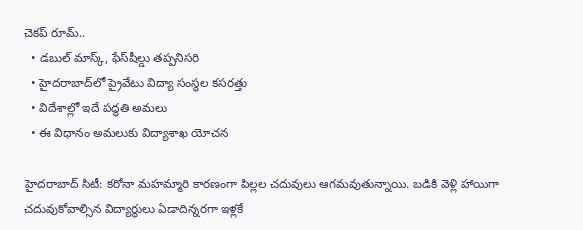చెకప్‌ రూమ్‌..
  • డబుల్‌ మాస్క్‌, ఫేస్‌షీల్డు తప్పనిసరి
  • హైదరాబాద్‌లో ప్రైవేటు విద్యా సంస్థల కసరత్తు
  • విదేశాల్లో ఇదే పద్ధతి అమలు
  • ఈ విధానం అమలుకు విద్యాశాఖ యోచన

హైదరాబాద్‌ సిటీ: కరోనా మహమ్మారి కారణంగా పిల్లల చదువులు ఆగమవుతున్నాయి. బడికి వెళ్లి హాయిగా చదువుకోవాల్సిన విద్యార్థులు ఏడాదిన్నరగా ఇళ్లకే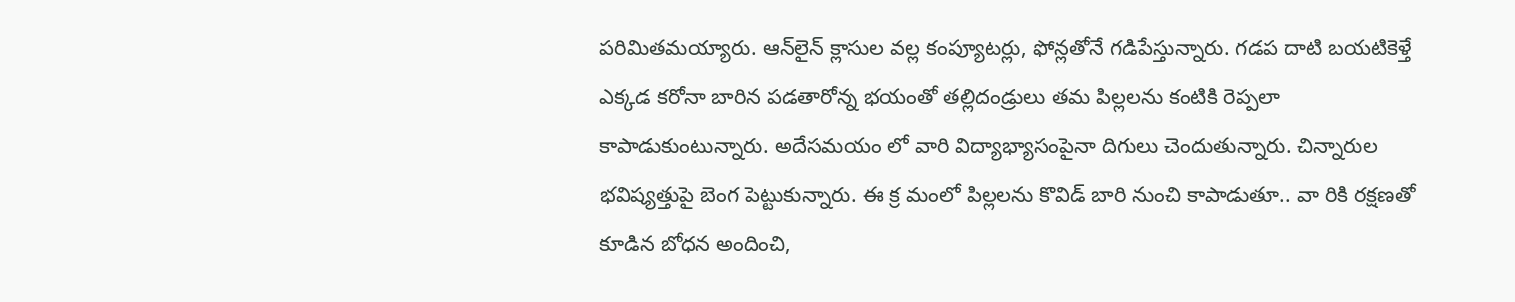పరిమితమయ్యారు. ఆన్‌లైన్‌ క్లాసుల వల్ల కంప్యూటర్లు, ఫోన్లతోనే గడిపేస్తున్నారు. గడప దాటి బయటికెళ్తే ఎక్కడ కరోనా బారిన పడతారోన్న భయంతో తల్లిదండ్రులు తమ పిల్లలను కంటికి రెప్పలా కాపాడుకుంటున్నారు. అదేసమయం లో వారి విద్యాభ్యాసంపైనా దిగులు చెందుతున్నారు. చిన్నారుల భవిష్యత్తుపై బెంగ పెట్టుకున్నారు. ఈ క్ర మంలో పిల్లలను కొవిడ్‌ బారి నుంచి కాపాడుతూ.. వా రికి రక్షణతో కూడిన బోధన అందించి,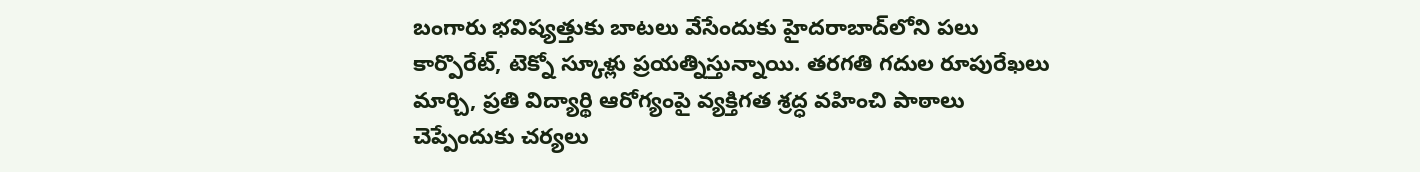బంగారు భవిష్యత్తుకు బాటలు వేసేందుకు హైదరాబాద్‌లోని పలు కార్పొరేట్‌, టెక్నో స్కూళ్లు ప్రయత్నిస్తున్నాయి. తరగతి గదుల రూపురేఖలు మార్చి, ప్రతి విద్యార్థి ఆరోగ్యంపై వ్యక్తిగత శ్రద్ధ వహించి పాఠాలు చెప్పేందుకు చర్యలు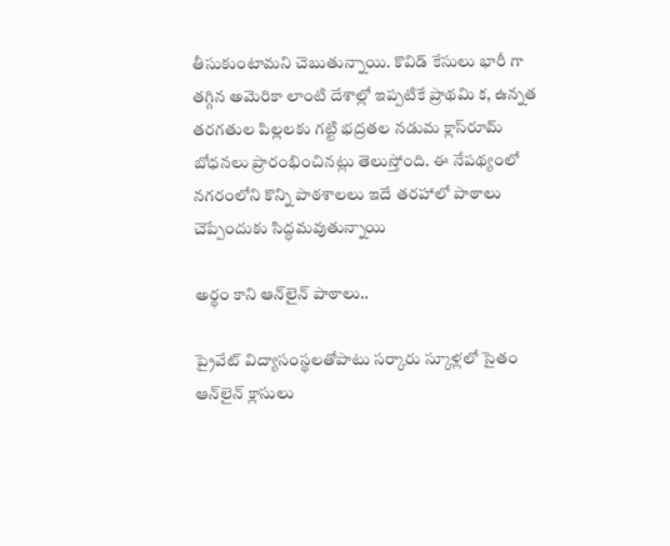తీసుకుంటామని చెబుతున్నాయి. కొవిడ్‌ కేసులు భారీ గా తగ్గిన అమెరికా లాంటి దేశాల్లో ఇప్పటికే ప్రాథమి క, ఉన్నత తరగతుల పిల్లలకు గట్టి భద్రతల నడుమ క్లాస్‌రూమ్‌ బోధనలు ప్రారంభించినట్లు తెలుస్తోంది. ఈ నేపథ్యంలో నగరంలోని కొన్ని పాఠశాలలు ఇదే తరహాలో పాఠాలు చెప్పేందుకు సిద్ధమవుతున్నాయి

అర్థం కాని ఆన్‌లైన్‌ పాఠాలు..

ప్రైవేట్‌ విద్యాసంస్థలతోపాటు సర్కారు స్కూళ్లలో సైతం ఆన్‌లైన్‌ క్లాసులు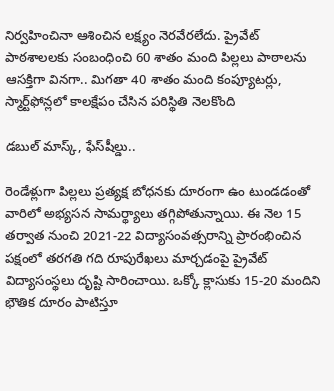నిర్వహించినా ఆశించిన లక్ష్యం నెరవేరలేదు. ప్రైవేట్‌ పాఠశాలలకు సంబంధించి 60 శాతం మంది పిల్లలు పాఠాలను ఆసక్తిగా వినగా.. మిగతా 40 శాతం మంది కంప్యూటర్లు, స్మార్ట్‌ఫోన్లలో కాలక్షేపం చేసిన పరిస్థితి నెలకొంది

డబుల్‌ మాస్క్‌, ఫేస్‌షీల్డు..

రెండేళ్లుగా పిల్లలు ప్రత్యక్ష బోధనకు దూరంగా ఉం టుండడంతో వారిలో అభ్యసన సామర్థ్యాలు తగ్గిపోతున్నాయి. ఈ నెల 15 తర్వాత నుంచి 2021-22 విద్యాసంవత్సరాన్ని ప్రారంభించిన పక్షంలో తరగతి గది రూపురేఖలు మార్చడంపై ప్రైవేట్‌ విద్యాసంస్థలు దృష్టి సారించాయి. ఒక్కో క్లాసుకు 15-20 మందిని భౌతిక దూరం పాటిస్తూ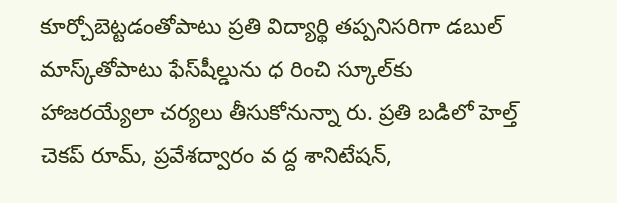కూర్చోబెట్టడంతోపాటు ప్రతి విద్యార్థి తప్పనిసరిగా డబుల్‌ మాస్క్‌తోపాటు ఫేస్‌షీల్డును ధ రించి స్కూల్‌కు హాజరయ్యేలా చర్యలు తీసుకోనున్నా రు. ప్రతి బడిలో హెల్త్‌ చెకప్‌ రూమ్‌, ప్రవేశద్వారం వ ద్ద శానిటేషన్‌,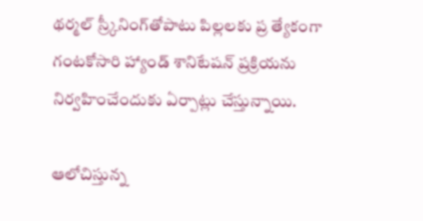థర్మల్‌ స్ర్కీనింగ్‌తోపాటు పిల్లలకు ప్ర త్యేకంగా గంటకోసారి హ్యాండ్‌ శానిటేషన్‌ ప్రక్రియను నిర్వహించేందుకు ఏర్పాట్లు చేస్తున్నాయి.

ఆలోచిస్తున్న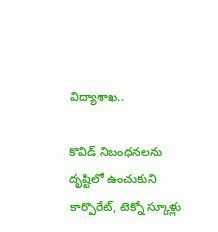విద్యాశాఖ..

కొవిడ్‌ నిబంధనలను దృష్టిలో ఉంచుకుని కార్పొరేట్‌, టెక్నో స్కూళ్లు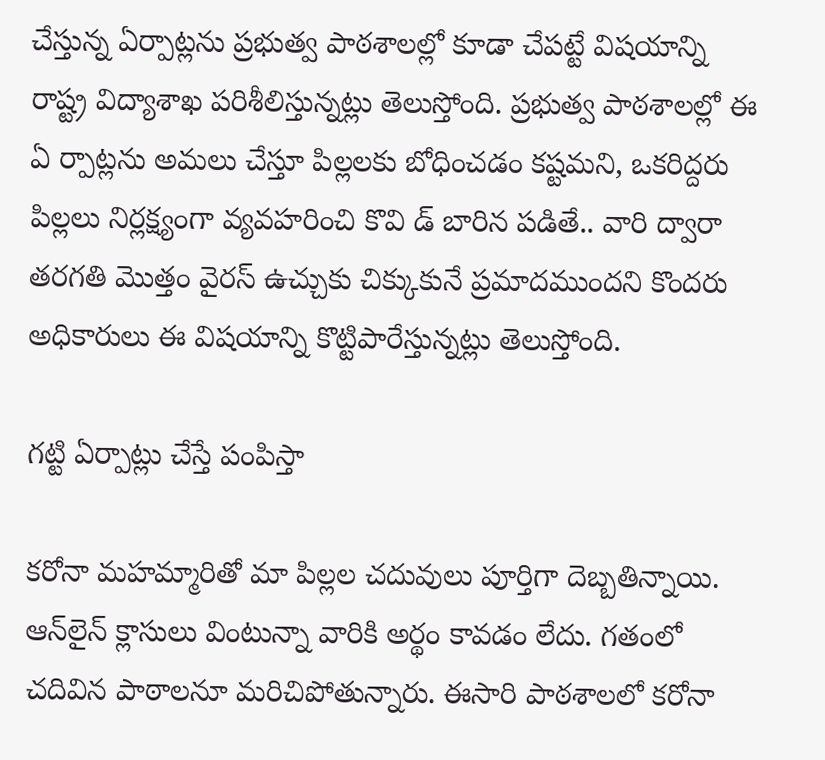చేస్తున్న ఏర్పాట్లను ప్రభుత్వ పాఠశాలల్లో కూడా చేపట్టే విషయాన్ని రాష్ట్ర విద్యాశాఖ పరిశీలిస్తున్నట్లు తెలుస్తోంది. ప్రభుత్వ పాఠశాలల్లో ఈ ఏ ర్పాట్లను అమలు చేస్తూ పిల్లలకు బోధించడం కష్టమని, ఒకరిద్దరు పిల్లలు నిర్లక్ష్యంగా వ్యవహరించి కొవి డ్‌ బారిన పడితే.. వారి ద్వారా తరగతి మొత్తం వైరస్‌ ఉచ్చుకు చిక్కుకునే ప్రమాదముందని కొందరు అధికారులు ఈ విషయాన్ని కొట్టిపారేస్తున్నట్లు తెలుస్తోంది.

గట్టి ఏర్పాట్లు చేస్తే పంపిస్తా

కరోనా మహమ్మారితో మా పిల్లల చదువులు పూర్తిగా దెబ్బతిన్నాయి. ఆన్‌లైన్‌ క్లాసులు వింటున్నా వారికి అర్థం కావడం లేదు. గతంలో చదివిన పాఠాలనూ మరిచిపోతున్నారు. ఈసారి పాఠశాలలో కరోనా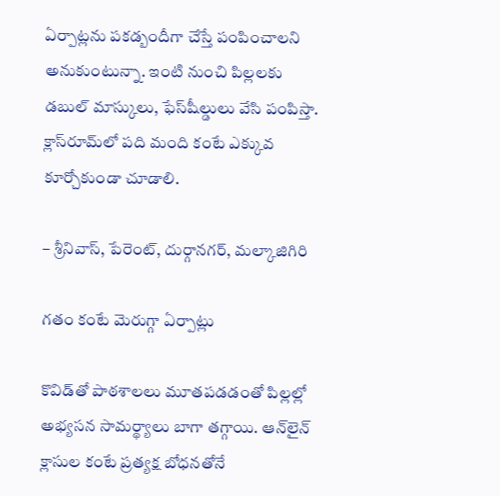ఏర్పాట్లను పకడ్బందీగా చేస్తే పంపించాలని అనుకుంటున్నా. ఇంటి నుంచి పిల్లలకు డబుల్‌ మాస్కులు, ఫేస్‌షీల్డులు వేసి పంపిస్తా. క్లాస్‌రూమ్‌లో పది మంది కంటే ఎక్కువ కూర్చోకుండా చూడాలి.

– శ్రీనివాస్‌, పేరెంట్‌, దుర్గానగర్‌, మల్కాజిగిరి

గతం కంటే మెరుగ్గా ఏర్పాట్లు

కొవిడ్‌తో పాఠశాలలు మూతపడడంతో పిల్లల్లో అభ్యసన సామర్థ్యాలు బాగా తగ్గాయి. ఆన్‌లైన్‌ క్లాసుల కంటే ప్రత్యక్ష బోధనతోనే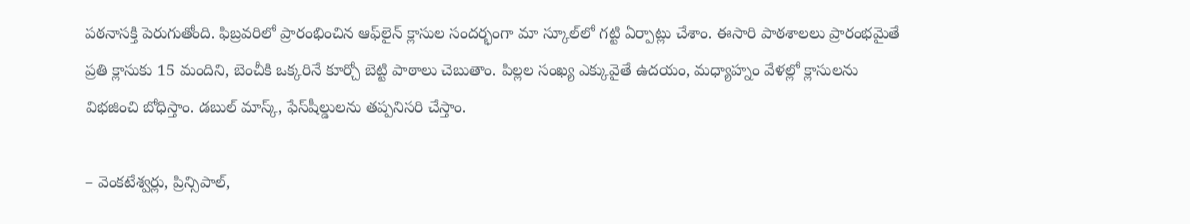పఠనాసక్తి పెరుగుతోంది. ఫిబ్రవరిలో ప్రారంభించిన ఆఫ్‌లైన్‌ క్లాసుల సందర్భంగా మా స్కూల్‌లో గట్టి ఏర్పాట్లు చేశాం. ఈసారి పాఠశాలలు ప్రారంభమైతే ప్రతి క్లాసుకు 15 మందిని, బెంచీకి ఒక్కరినే కూర్చో బెట్టి పాఠాలు చెబుతాం. పిల్లల సంఖ్య ఎక్కువైతే ఉదయం, మధ్యాహ్నం వేళల్లో క్లాసులను విభజించి బోధిస్తాం. డబుల్‌ మాస్క్‌, ఫేస్‌షీల్డులను తప్పనిసరి చేస్తాం.

– వెంకటేశ్వర్లు, ప్రిన్సిపాల్‌,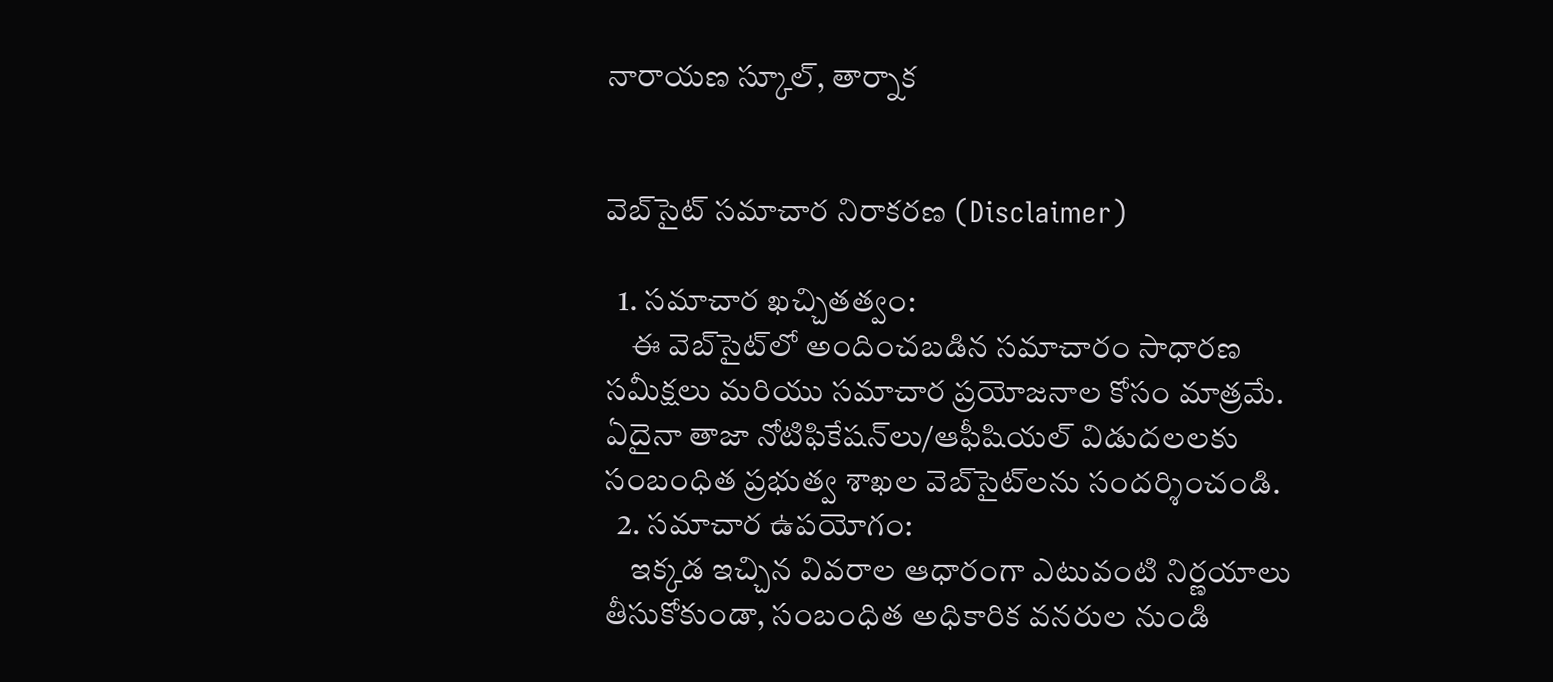నారాయణ స్కూల్‌, తార్నాక


వెబ్‌సైట్ సమాచార నిరాకరణ (Disclaimer)

  1. సమాచార ఖచ్చితత్వం:
    ఈ వెబ్‌సైట్‌లో అందించబడిన సమాచారం సాధారణ సమీక్షలు మరియు సమాచార ప్రయోజనాల కోసం మాత్రమే. ఏదైనా తాజా నోటిఫికేషన్‌లు/ఆఫీషియల్ విడుదలలకు సంబంధిత ప్రభుత్వ శాఖల వెబ్‌సైట్‌లను సందర్శించండి.
  2. సమాచార ఉపయోగం:
    ఇక్కడ ఇచ్చిన వివరాల ఆధారంగా ఎటువంటి నిర్ణయాలు తీసుకోకుండా, సంబంధిత అధికారిక వనరుల నుండి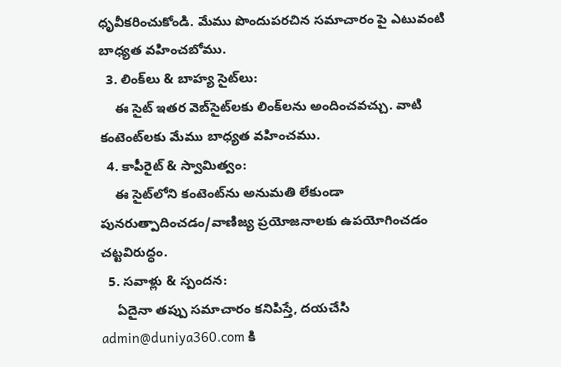ధృవీకరించుకోండి. మేము పొందుపరచిన సమాచారం పై ఎటువంటి బాధ్యత వహించబోము.
  3. లింక్‌లు & బాహ్య సైట్‌లు:
    ఈ సైట్ ఇతర వెబ్‌సైట్‌లకు లింక్‌లను అందించవచ్చు. వాటి కంటెంట్‌లకు మేము బాధ్యత వహించము.
  4. కాపీరైట్ & స్వామిత్వం:
    ఈ సైట్‌లోని కంటెంట్‌ను అనుమతి లేకుండా పునరుత్పాదించడం/వాణిజ్య ప్రయోజనాలకు ఉపయోగించడం చట్టవిరుద్ధం.
  5. సవాళ్లు & స్పందన:
    ఏదైనా తప్పు సమాచారం కనిపిస్తే, దయచేసి admin@duniya360.com కి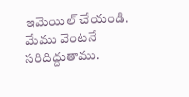ఇమెయిల్ చేయండి. మేము వెంటనే సరిదిద్దుతాము.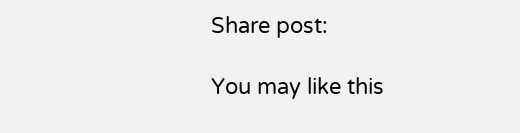Share post:

You may like this